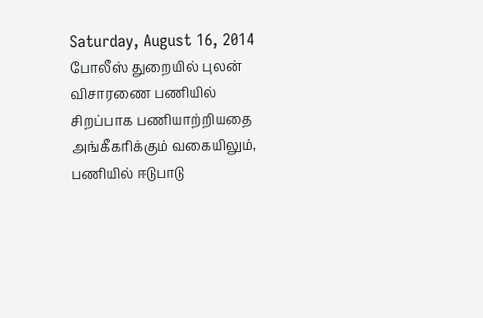Saturday, August 16, 2014
போலீஸ் துறையில் புலன் விசாரணை பணியில் சிறப்பாக பணியாற்றியதை அங்கீகரிக்கும் வகையிலும், பணியில் ஈடுபாடு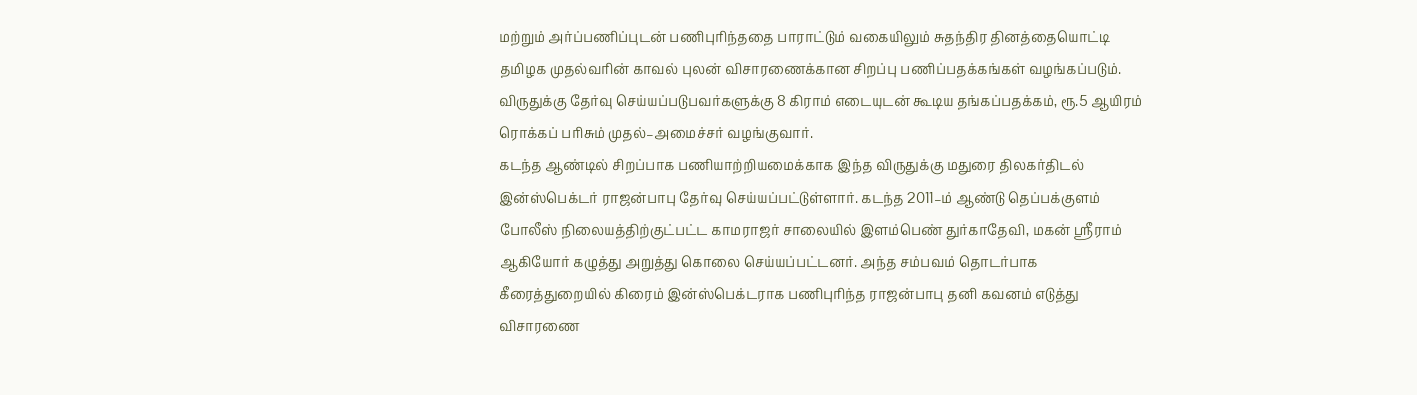மற்றும் அர்ப்பணிப்புடன் பணிபுரிந்ததை பாராட்டும் வகையிலும் சுதந்திர தினத்தையொட்டி தமிழக முதல்வரின் காவல் புலன் விசாரணைக்கான சிறப்பு பணிப்பதக்கங்கள் வழங்கப்படும். விருதுக்கு தேர்வு செய்யப்படுபவர்களுக்கு 8 கிராம் எடையுடன் கூடிய தங்கப்பதக்கம், ரூ.5 ஆயிரம் ரொக்கப் பரிசும் முதல்–அமைச்சர் வழங்குவார்.
கடந்த ஆண்டில் சிறப்பாக பணியாற்றியமைக்காக இந்த விருதுக்கு மதுரை திலகர்திடல் இன்ஸ்பெக்டர் ராஜன்பாபு தேர்வு செய்யப்பட்டுள்ளார். கடந்த 2011–ம் ஆண்டு தெப்பக்குளம் போலீஸ் நிலையத்திற்குட்பட்ட காமராஜர் சாலையில் இளம்பெண் துர்காதேவி, மகன் ஸ்ரீராம் ஆகியோர் கழுத்து அறுத்து கொலை செய்யப்பட்டனர். அந்த சம்பவம் தொடர்பாக கீரைத்துறையில் கிரைம் இன்ஸ்பெக்டராக பணிபுரிந்த ராஜன்பாபு தனி கவனம் எடுத்து விசாரணை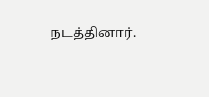நடத்தினார்.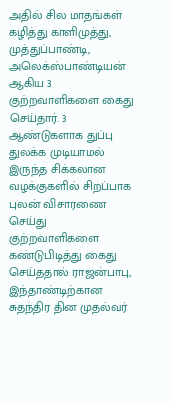அதில் சில மாதங்கள் கழித்து காளிமுத்து, முத்துப்பாண்டி, அலெக்ஸ்பாண்டியன் ஆகிய 3 குற்றவாளிகளை கைது செய்தார். 3 ஆண்டுகளாக துப்பு துலக்க முடியாமல் இருந்த சிக்கலான வழக்குகளில் சிறப்பாக புலன் விசாரணை செய்து குற்றவாளிகளை கண்டுபிடித்து கைது செய்ததால் ராஜன்பாபு, இந்தாண்டிற்கான சுதந்திர தின முதல்வர்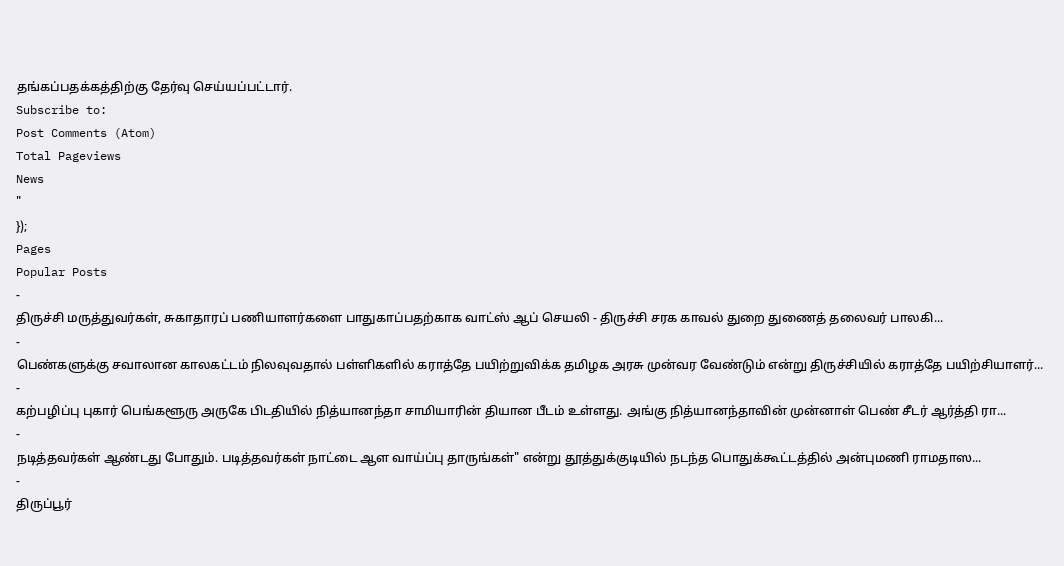தங்கப்பதக்கத்திற்கு தேர்வு செய்யப்பட்டார்.
Subscribe to:
Post Comments (Atom)
Total Pageviews
News
"
});
Pages
Popular Posts
-
திருச்சி மருத்துவர்கள், சுகாதாரப் பணியாளர்களை பாதுகாப்பதற்காக வாட்ஸ் ஆப் செயலி - திருச்சி சரக காவல் துறை துணைத் தலைவர் பாலகி...
-
பெண்களுக்கு சவாலான காலகட்டம் நிலவுவதால் பள்ளிகளில் கராத்தே பயிற்றுவிக்க தமிழக அரசு முன்வர வேண்டும் என்று திருச்சியில் கராத்தே பயிற்சியாளர்...
-
கற்பழிப்பு புகார் பெங்களூரு அருகே பிடதியில் நித்யானந்தா சாமியாரின் தியான பீடம் உள்ளது. அங்கு நித்யானந்தாவின் முன்னாள் பெண் சீடர் ஆர்த்தி ரா...
-
நடித்தவர்கள் ஆண்டது போதும். படித்தவர்கள் நாட்டை ஆள வாய்ப்பு தாருங்கள்" என்று தூத்துக்குடியில் நடந்த பொதுக்கூட்டத்தில் அன்புமணி ராமதாஸ...
-
திருப்பூர்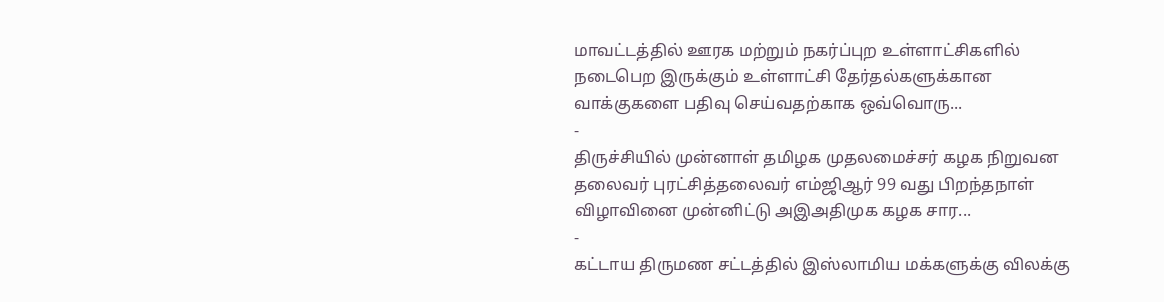மாவட்டத்தில் ஊரக மற்றும் நகர்ப்புற உள்ளாட்சிகளில் நடைபெற இருக்கும் உள்ளாட்சி தேர்தல்களுக்கான வாக்குகளை பதிவு செய்வதற்காக ஒவ்வொரு...
-
திருச்சியில் முன்னாள் தமிழக முதலமைச்சர் கழக நிறுவன தலைவர் புரட்சித்தலைவர் எம்ஜிஆர் 99 வது பிறந்தநாள் விழாவினை முன்னிட்டு அஇஅதிமுக கழக சார...
-
கட்டாய திருமண சட்டத்தில் இஸ்லாமிய மக்களுக்கு விலக்கு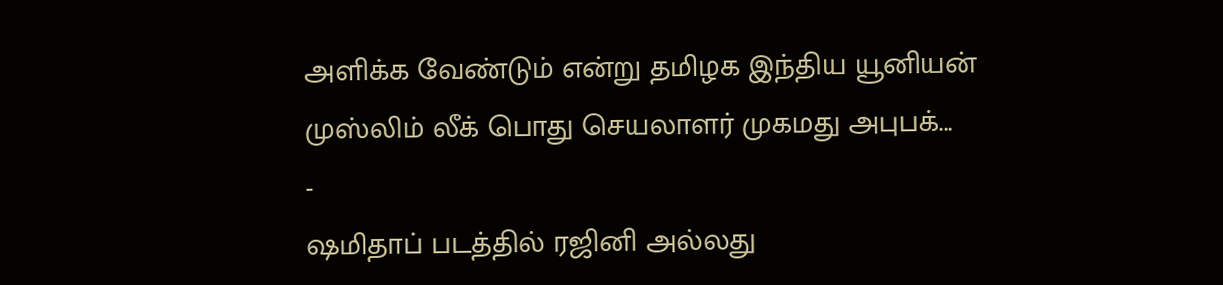அளிக்க வேண்டும் என்று தமிழக இந்திய யூனியன் முஸ்லிம் லீக் பொது செயலாளர் முகமது அபுபக்...
-
ஷமிதாப் படத்தில் ரஜினி அல்லது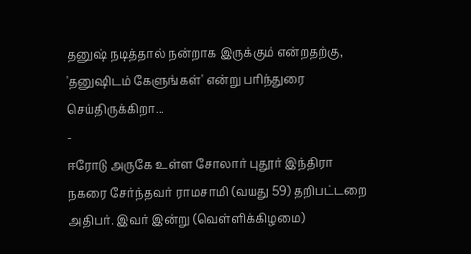தனுஷ் நடித்தால் நன்றாக இருக்கும் என்றதற்கு, 'தனுஷிடம் கேளுங்கள்' என்று பரிந்துரை செய்திருக்கிறா...
-
ஈரோடு அருகே உள்ள சோலார் புதூர் இந்திரா நகரை சேர்ந்தவர் ராமசாமி (வயது 59) தறிபட்டறை அதிபர். இவர் இன்று (வெள்ளிக்கிழமை)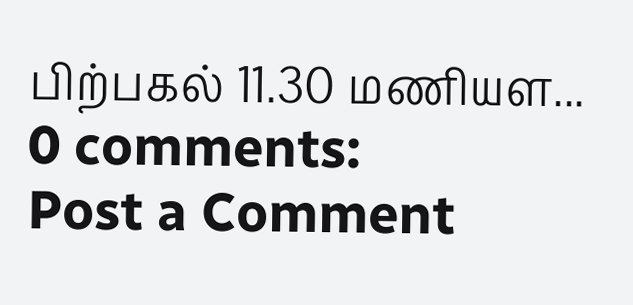பிற்பகல் 11.30 மணியள...
0 comments:
Post a Comment